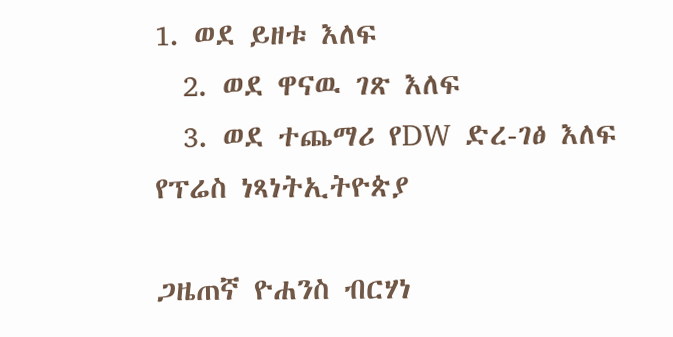1. ወደ ይዘቱ እለፍ
  2. ወደ ዋናዉ ገጽ እለፍ
  3. ወደ ተጨማሪ የDW ድረ-ገፅ እለፍ
የፕሬስ ነጻነትኢትዮጵያ

ጋዜጠኛ ዮሐንስ ብርሃነ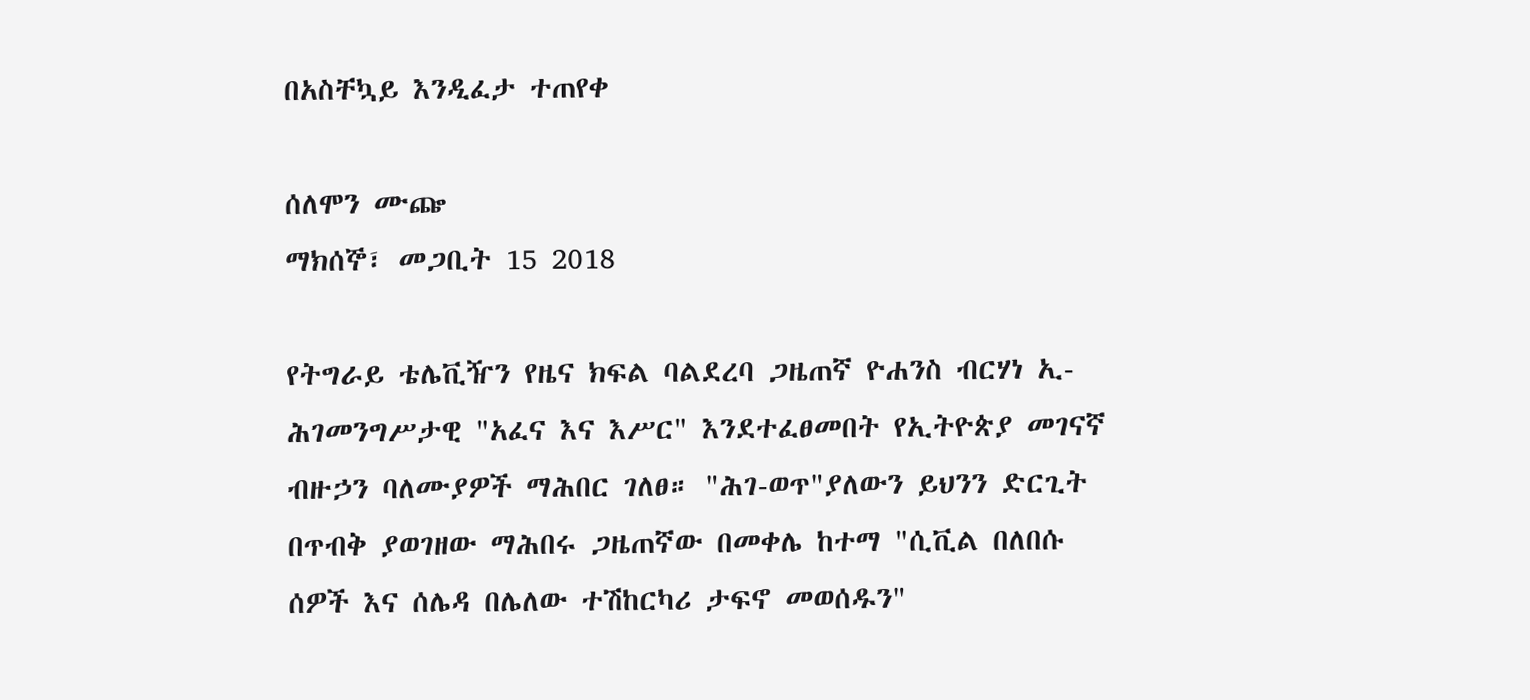በአስቸኳይ እንዲፈታ ተጠየቀ

ሰለሞን ሙጬ
ማክሰኞ፣ መጋቢት 15 2018

የትግራይ ቴሌቪዥን የዜና ክፍል ባልደረባ ጋዜጠኛ ዮሐንስ ብርሃነ ኢ- ሕገመንግሥታዊ "አፈና እና እሥር" እንደተፈፀመበት የኢትዮጵያ መገናኛ ብዙኃን ባለሙያዎች ማሕበር ገለፀ። "ሕገ-ወጥ"ያለውን ይህንን ድርጊት በጥብቅ ያወገዘው ማሕበሩ ጋዜጠኛው በመቀሌ ከተማ "ሲቪል በለበሱ ሰዎች እና ሰሌዳ በሌለው ተሽከርካሪ ታፍኖ መወሰዱን"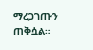ማረጋገጡን ጠቅሷል።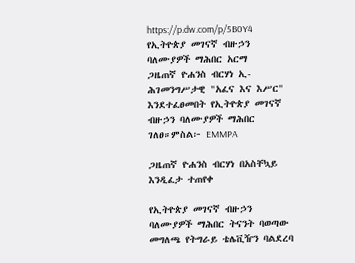https://p.dw.com/p/5B0Y4
የኢትዮጵያ መገናኛ ብዙኃን ባለሙያዎች ማሕበር አርማ
ጋዜጠኛ ዮሐንስ ብርሃነ ኢ- ሕገመንግሥታዊ "አፈና እና እሥር" እንደተፈፀመበት የኢትዮጵያ መገናኛ ብዙኃን ባለሙያዎች ማሕበር ገለፀ።ምስል፦ EMMPA

ጋዜጠኛ ዮሐንስ ብርሃነ በአስቸኳይ እንዲፈታ ተጠየቀ

የኢትዮጵያ መገናኛ ብዙኃን ባለሙያዎች ማሕበር ትናንት ባወጣው መግለጫ የትግራይ ቴሌቪዥን ባልደረባ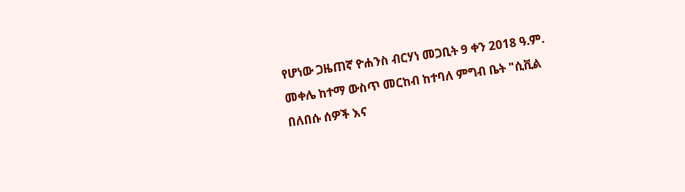የሆነው ጋዜጠኛ ዮሐንስ ብርሃነ መጋቢት 9 ቀን 2018 ዓ.ም. መቀሌ ከተማ ውስጥ መርከብ ከተባለ ምግብ ቤት "ሲቪል በለበሱ ሰዎች እና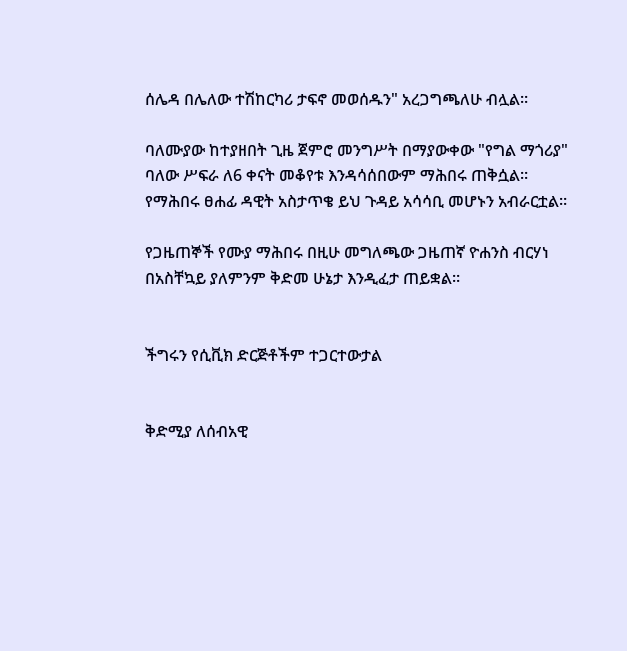ሰሌዳ በሌለው ተሽከርካሪ ታፍኖ መወሰዱን" አረጋግጫለሁ ብሏል።

ባለሙያው ከተያዘበት ጊዜ ጀምሮ መንግሥት በማያውቀው "የግል ማጎሪያ" ባለው ሥፍራ ለ6 ቀናት መቆየቱ እንዳሳሰበውም ማሕበሩ ጠቅሷል። የማሕበሩ ፀሐፊ ዳዊት አስታጥቄ ይህ ጉዳይ አሳሳቢ መሆኑን አብራርቷል።

የጋዜጠኞች የሙያ ማሕበሩ በዚሁ መግለጫው ጋዜጠኛ ዮሐንስ ብርሃነ በአስቸኳይ ያለምንም ቅድመ ሁኔታ እንዲፈታ ጠይቋል።


ችግሩን የሲቪክ ድርጅቶችም ተጋርተውታል


ቅድሚያ ለሰብአዊ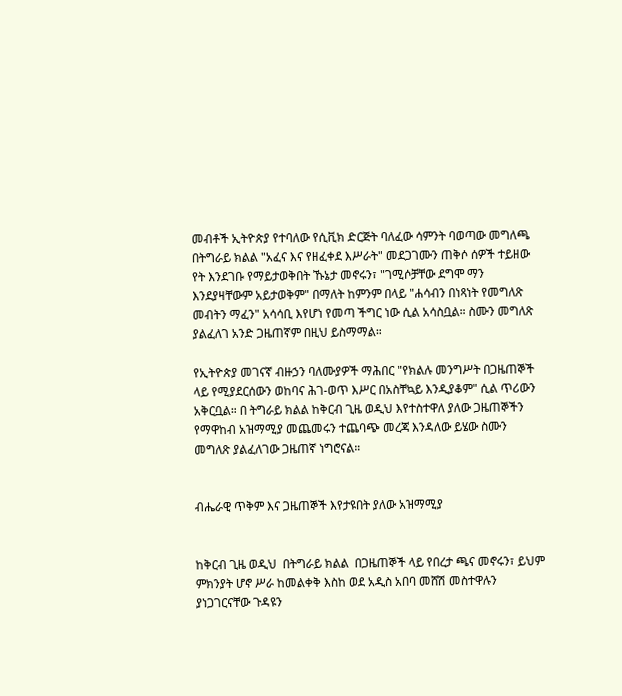መብቶች ኢትዮጵያ የተባለው የሲቪክ ድርጅት ባለፈው ሳምንት ባወጣው መግለጫ በትግራይ ክልል "አፈና እና የዘፈቀደ እሥራት" መደጋገሙን ጠቅሶ ሰዎች ተይዘው የት እንደገቡ የማይታወቅበት ኹኔታ መኖሩን፣ "ገሚሶቻቸው ደግሞ ማን እንደያዛቸውም አይታወቅም" በማለት ከምንም በላይ "ሐሳብን በነጻነት የመግለጽ መብትን ማፈን" አሳሳቢ እየሆነ የመጣ ችግር ነው ሲል አሳስቧል። ስሙን መግለጽ ያልፈለገ አንድ ጋዜጠኛም በዚህ ይስማማል።

የኢትዮጵያ መገናኛ ብዙኃን ባለሙያዎች ማሕበር "የክልሉ መንግሥት በጋዜጠኞች ላይ የሚያደርሰውን ወከባና ሕገ-ወጥ እሥር በአስቸኳይ እንዲያቆም" ሲል ጥሪውን አቅርቧል። በ ትግራይ ክልል ከቅርብ ጊዜ ወዲህ እየተስተዋለ ያለው ጋዜጠኞችን የማዋከብ አዝማሚያ መጨመሩን ተጨባጭ መረጃ እንዳለው ይሄው ስሙን መግለጽ ያልፈለገው ጋዜጠኛ ነግሮናል።


ብሔራዊ ጥቅም እና ጋዜጠኞች እየታዩበት ያለው አዝማሚያ


ከቅርብ ጊዜ ወዲህ  በትግራይ ክልል  በጋዜጠኞች ላይ የበረታ ጫና መኖሩን፣ ይህም ምክንያት ሆኖ ሥራ ከመልቀቅ እስከ ወደ አዲስ አበባ መሸሽ መስተዋሉን ያነጋገርናቸው ጉዳዩን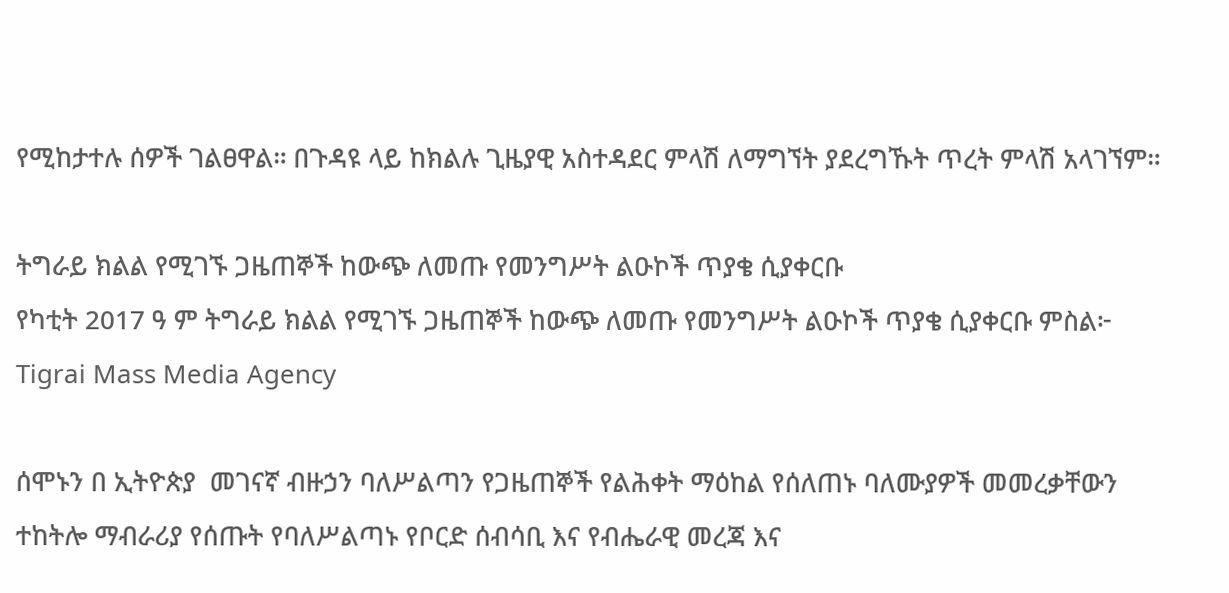የሚከታተሉ ሰዎች ገልፀዋል። በጉዳዩ ላይ ከክልሉ ጊዜያዊ አስተዳደር ምላሽ ለማግኘት ያደረግኹት ጥረት ምላሽ አላገኘም።

ትግራይ ክልል የሚገኙ ጋዜጠኞች ከውጭ ለመጡ የመንግሥት ልዑኮች ጥያቄ ሲያቀርቡ
የካቲት 2017 ዓ ም ትግራይ ክልል የሚገኙ ጋዜጠኞች ከውጭ ለመጡ የመንግሥት ልዑኮች ጥያቄ ሲያቀርቡ ምስል፦ Tigrai Mass Media Agency

ሰሞኑን በ ኢትዮጵያ  መገናኛ ብዙኃን ባለሥልጣን የጋዜጠኞች የልሕቀት ማዕከል የሰለጠኑ ባለሙያዎች መመረቃቸውን ተከትሎ ማብራሪያ የሰጡት የባለሥልጣኑ የቦርድ ሰብሳቢ እና የብሔራዊ መረጃ እና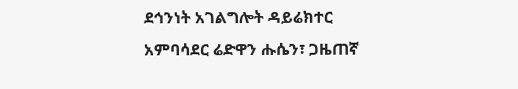ደኅንነት አገልግሎት ዳይሬክተር አምባሳደር ሬድዋን ሑሴን፣ ጋዜጠኛ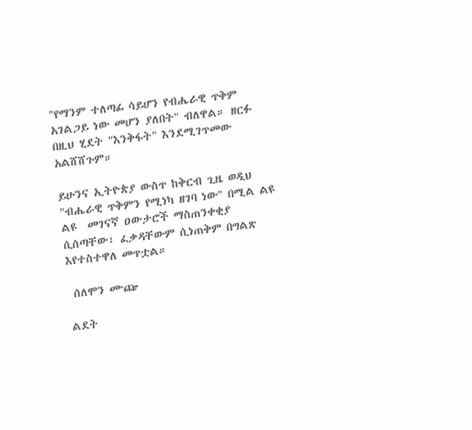"የማንም ተለጣፊ ሳይሆን የብሔራዊ ጥቅም አገልጋይ ነው መሆን ያለበት" ብለዋል። ዘርፉ በዚህ ሂደት "እንቅፋት" እንደሚገጥመው አልሸሸጉም።

ይሁንና ኢትዮጵያ ውስጥ ከቅርብ ጊዜ ወዲህ "ብሔራዊ ጥቅምን የሚነካ ዘገባ ነው" በሚል ልዩ ልዩ  መገናኛ ዐውታሮች ማስጠንቀቂያ ሲሰጣቸው፣ ፈቃዳቸውም ሲነጠቅም በግልጽ  እየተስተዋለ መጥቷል።

 ሰለሞን ሙጬ

ልደት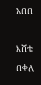አበበ

እሸቴ በቀለ